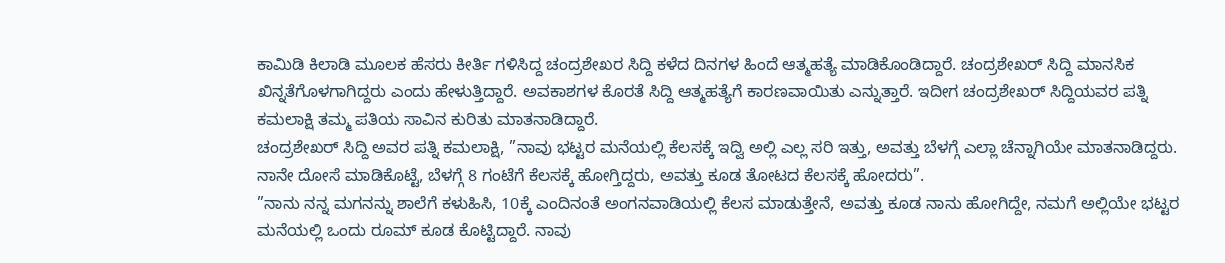ಕಾಮಿಡಿ ಕಿಲಾಡಿ ಮೂಲಕ ಹೆಸರು ಕೀರ್ತಿ ಗಳಿಸಿದ್ದ ಚಂದ್ರಶೇಖರ ಸಿದ್ದಿ ಕಳೆದ ದಿನಗಳ ಹಿಂದೆ ಆತ್ಮಹತ್ಯೆ ಮಾಡಿಕೊಂಡಿದ್ದಾರೆ. ಚಂದ್ರಶೇಖರ್ ಸಿದ್ದಿ ಮಾನಸಿಕ ಖಿನ್ನತೆಗೊಳಗಾಗಿದ್ದರು ಎಂದು ಹೇಳುತ್ತಿದ್ದಾರೆ. ಅವಕಾಶಗಳ ಕೊರತೆ ಸಿದ್ದಿ ಆತ್ಮಹತ್ಯೆಗೆ ಕಾರಣವಾಯಿತು ಎನ್ನುತ್ತಾರೆ. ಇದೀಗ ಚಂದ್ರಶೇಖರ್ ಸಿದ್ದಿಯವರ ಪತ್ನಿ ಕಮಲಾಕ್ಷಿ ತಮ್ಮ ಪತಿಯ ಸಾವಿನ ಕುರಿತು ಮಾತನಾಡಿದ್ದಾರೆ.
ಚಂದ್ರಶೇಖರ್ ಸಿದ್ದಿ ಅವರ ಪತ್ನಿ ಕಮಲಾಕ್ಷಿ, ”ನಾವು ಭಟ್ಟರ ಮನೆಯಲ್ಲಿ ಕೆಲಸಕ್ಕೆ ಇದ್ವಿ ಅಲ್ಲಿ ಎಲ್ಲ ಸರಿ ಇತ್ತು, ಅವತ್ತು ಬೆಳಗ್ಗೆ ಎಲ್ಲಾ ಚೆನ್ನಾಗಿಯೇ ಮಾತನಾಡಿದ್ದರು. ನಾನೇ ದೋಸೆ ಮಾಡಿಕೊಟ್ಟೆ, ಬೆಳಗ್ಗೆ 8 ಗಂಟೆಗೆ ಕೆಲಸಕ್ಕೆ ಹೋಗ್ತಿದ್ದರು, ಅವತ್ತು ಕೂಡ ತೋಟದ ಕೆಲಸಕ್ಕೆ ಹೋದರು”.
”ನಾನು ನನ್ನ ಮಗನನ್ನು ಶಾಲೆಗೆ ಕಳುಹಿಸಿ, 10ಕ್ಕೆ ಎಂದಿನಂತೆ ಅಂಗನವಾಡಿಯಲ್ಲಿ ಕೆಲಸ ಮಾಡುತ್ತೇನೆ, ಅವತ್ತು ಕೂಡ ನಾನು ಹೋಗಿದ್ದೇ, ನಮಗೆ ಅಲ್ಲಿಯೇ ಭಟ್ಟರ ಮನೆಯಲ್ಲಿ ಒಂದು ರೂಮ್ ಕೂಡ ಕೊಟ್ಟಿದ್ದಾರೆ. ನಾವು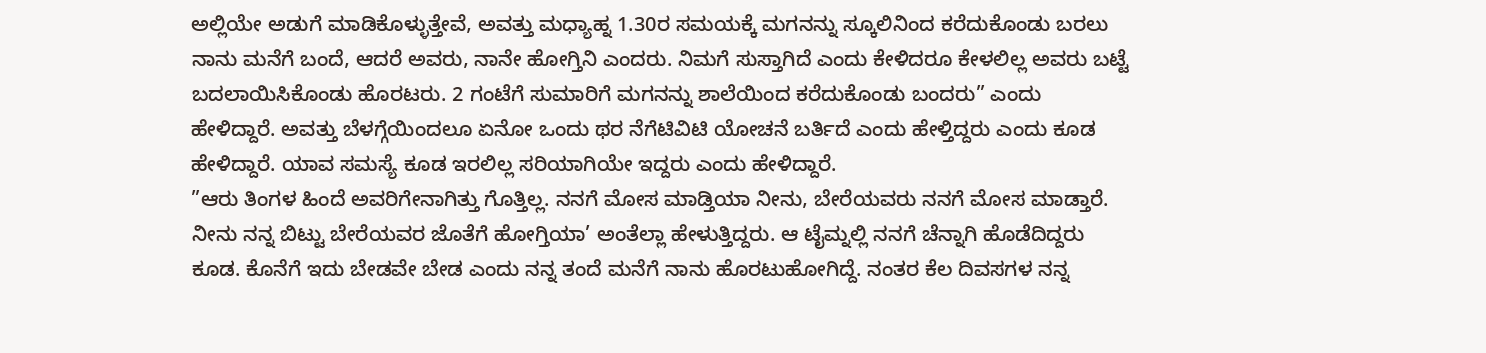ಅಲ್ಲಿಯೇ ಅಡುಗೆ ಮಾಡಿಕೊಳ್ಳುತ್ತೇವೆ, ಅವತ್ತು ಮಧ್ಯಾಹ್ನ 1.30ರ ಸಮಯಕ್ಕೆ ಮಗನನ್ನು ಸ್ಕೂಲಿನಿಂದ ಕರೆದುಕೊಂಡು ಬರಲು ನಾನು ಮನೆಗೆ ಬಂದೆ, ಆದರೆ ಅವರು, ನಾನೇ ಹೋಗ್ತಿನಿ ಎಂದರು. ನಿಮಗೆ ಸುಸ್ತಾಗಿದೆ ಎಂದು ಕೇಳಿದರೂ ಕೇಳಲಿಲ್ಲ ಅವರು ಬಟ್ಟೆ ಬದಲಾಯಿಸಿಕೊಂಡು ಹೊರಟರು. 2 ಗಂಟೆಗೆ ಸುಮಾರಿಗೆ ಮಗನನ್ನು ಶಾಲೆಯಿಂದ ಕರೆದುಕೊಂಡು ಬಂದರು” ಎಂದು ಹೇಳಿದ್ದಾರೆ. ಅವತ್ತು ಬೆಳಗ್ಗೆಯಿಂದಲೂ ಏನೋ ಒಂದು ಥರ ನೆಗೆಟಿವಿಟಿ ಯೋಚನೆ ಬರ್ತಿದೆ ಎಂದು ಹೇಳ್ತಿದ್ದರು ಎಂದು ಕೂಡ ಹೇಳಿದ್ದಾರೆ. ಯಾವ ಸಮಸ್ಯೆ ಕೂಡ ಇರಲಿಲ್ಲ ಸರಿಯಾಗಿಯೇ ಇದ್ದರು ಎಂದು ಹೇಳಿದ್ದಾರೆ.
”ಆರು ತಿಂಗಳ ಹಿಂದೆ ಅವರಿಗೇನಾಗಿತ್ತು ಗೊತ್ತಿಲ್ಲ. ನನಗೆ ಮೋಸ ಮಾಡ್ತಿಯಾ ನೀನು, ಬೇರೆಯವರು ನನಗೆ ಮೋಸ ಮಾಡ್ತಾರೆ. ನೀನು ನನ್ನ ಬಿಟ್ಟು ಬೇರೆಯವರ ಜೊತೆಗೆ ಹೋಗ್ತಿಯಾ’ ಅಂತೆಲ್ಲಾ ಹೇಳುತ್ತಿದ್ದರು. ಆ ಟೈಮ್ನಲ್ಲಿ ನನಗೆ ಚೆನ್ನಾಗಿ ಹೊಡೆದಿದ್ದರು ಕೂಡ. ಕೊನೆಗೆ ಇದು ಬೇಡವೇ ಬೇಡ ಎಂದು ನನ್ನ ತಂದೆ ಮನೆಗೆ ನಾನು ಹೊರಟುಹೋಗಿದ್ದೆ. ನಂತರ ಕೆಲ ದಿವಸಗಳ ನನ್ನ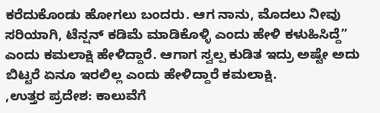ಕರೆದುಕೊಂಡು ಹೋಗಲು ಬಂದರು. ಆಗ ನಾನು, ಮೊದಲು ನೀವು ಸರಿಯಾಗಿ, ಟೆನ್ಷನ್ ಕಡಿಮೆ ಮಾಡಿಕೊಳ್ಳಿ ಎಂದು ಹೇಳಿ ಕಳುಹಿಸಿದ್ದೆ” ಎಂದು ಕಮಲಾಕ್ಷಿ ಹೇಳಿದ್ದಾರೆ. ಆಗಾಗ ಸ್ವಲ್ಪ ಕುಡಿತ ಇದ್ರು ಅಷ್ಟೇ ಅದು ಬಿಟ್ಟರೆ ಏನೂ ಇರಲಿಲ್ಲ ಎಂದು ಹೇಳಿದ್ದಾರೆ ಕಮಲಾಕ್ಷಿ.
,ಉತ್ತರ ಪ್ರದೇಶ: ಕಾಲುವೆಗೆ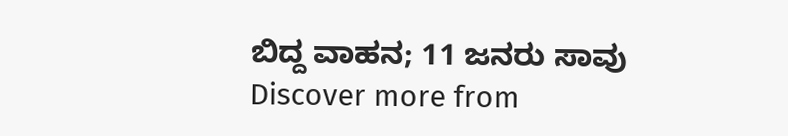ಬಿದ್ದ ವಾಹನ; 11 ಜನರು ಸಾವು
Discover more from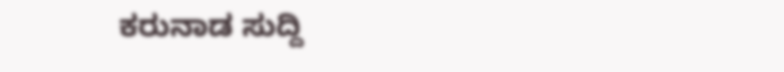ಕರುನಾಡ ಸುದ್ದಿ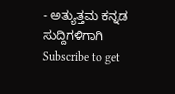- ಅತ್ಯುತ್ತಮ ಕನ್ನಡ ಸುದ್ದಿಗಳಿಗಾಗಿ
Subscribe to get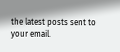the latest posts sent to your email.